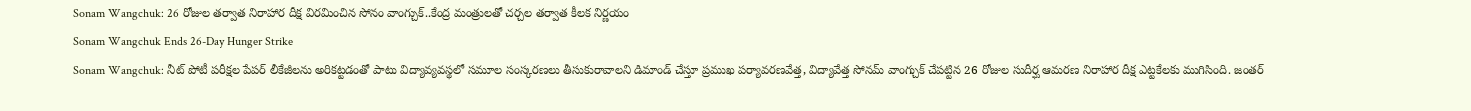Sonam Wangchuk: 26 రోజుల తర్వాత నిరాహార దీక్ష విరమించిన సోనం వాంగ్చుక్..కేంద్ర మంత్రులతో చర్చల తర్వాత కీలక నిర్ణయం
Sonam Wangchuk Ends 26-Day Hunger Strike
Sonam Wangchuk: నీట్ పోటీ పరీక్షల పేపర్ లీకేజీలను అరికట్టడంతో పాటు విద్యావ్యవస్థలో సమూల సంస్కరణలు తీసుకురావాలని డిమాండ్ చేస్తూ ప్రముఖ పర్యావరణవేత్త, విద్యావేత్త సోనమ్ వాంగ్చుక్ చేపట్టిన 26 రోజుల సుదీర్ఘ ఆమరణ నిరాహార దీక్ష ఎట్టకేలకు ముగిసింది. జంతర్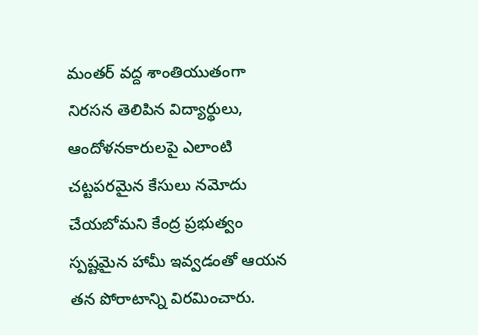మంతర్ వద్ద శాంతియుతంగా నిరసన తెలిపిన విద్యార్థులు, ఆందోళనకారులపై ఎలాంటి చట్టపరమైన కేసులు నమోదు చేయబోమని కేంద్ర ప్రభుత్వం స్పష్టమైన హామీ ఇవ్వడంతో ఆయన తన పోరాటాన్ని విరమించారు.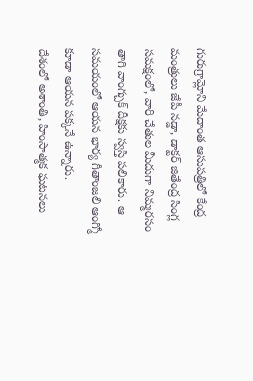గురుగ్రామ్లోని మేదాంత ఆసుపత్రిలో కేంద్ర మంత్రులు జేపీ నడ్డా, డాక్టర్ జితేంద్ర సింగ్ల సమక్షంలో, వారి చేతుల మీదుగా నిమ్మరసం తాగి వాంగ్చుక్ దీక్షకు స్వస్తి పలికారు. ఆ సమయంలో ఆయన భార్య గీతాంజలి ఆంగ్మో కూడా ఆయన పక్కనే ఉన్నారు.
దేశంలో అశాంతి, హింసాత్మక ఘటనలు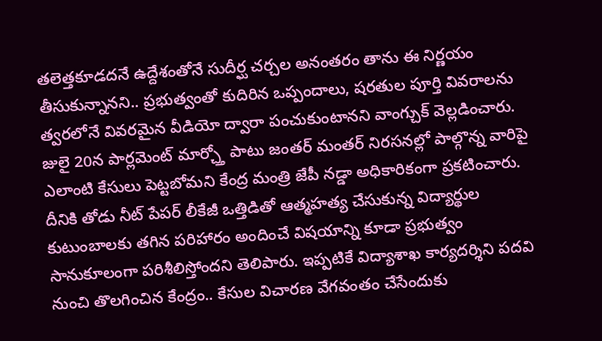తలెత్తకూడదనే ఉద్దేశంతోనే సుదీర్ఘ చర్చల అనంతరం తాను ఈ నిర్ణయం తీసుకున్నానని.. ప్రభుత్వంతో కుదిరిన ఒప్పందాలు, షరతుల పూర్తి వివరాలను త్వరలోనే వివరమైన వీడియో ద్వారా పంచుకుంటానని వాంగ్చుక్ వెల్లడించారు. జులై 20న పార్లమెంట్ మార్చ్తో పాటు జంతర్ మంతర్ నిరసనల్లో పాల్గొన్న వారిపై ఎలాంటి కేసులు పెట్టబోమని కేంద్ర మంత్రి జేపీ నడ్డా అధికారికంగా ప్రకటించారు.
దీనికి తోడు నీట్ పేపర్ లీకేజీ ఒత్తిడితో ఆత్మహత్య చేసుకున్న విద్యార్థుల కుటుంబాలకు తగిన పరిహారం అందించే విషయాన్ని కూడా ప్రభుత్వం సానుకూలంగా పరిశీలిస్తోందని తెలిపారు. ఇప్పటికే విద్యాశాఖ కార్యదర్శిని పదవి నుంచి తొలగించిన కేంద్రం.. కేసుల విచారణ వేగవంతం చేసేందుకు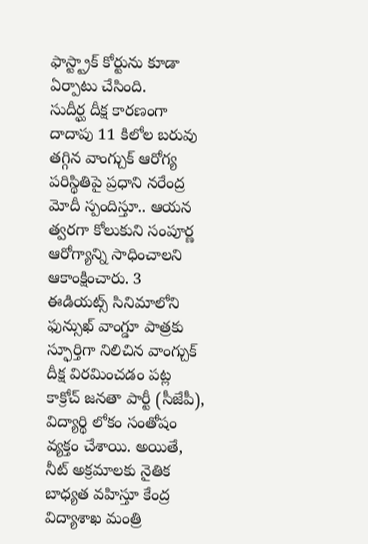ఫాస్ట్ట్రాక్ కోర్టును కూడా ఏర్పాటు చేసింది.
సుదీర్ఘ దీక్ష కారణంగా దాదాపు 11 కిలోల బరువు తగ్గిన వాంగ్చుక్ ఆరోగ్య పరిస్థితిపై ప్రధాని నరేంద్ర మోదీ స్పందిస్తూ.. ఆయన త్వరగా కోలుకుని సంపూర్ణ ఆరోగ్యాన్ని సాధించాలని ఆకాంక్షించారు. 3 ఈడియట్స్ సినిమాలోని ఫున్సుఖ్ వాంగ్డూ పాత్రకు స్ఫూర్తిగా నిలిచిన వాంగ్చుక్ దీక్ష విరమించడం పట్ల కాక్రోచ్ జనతా పార్టీ (సీజేపీ), విద్యార్థి లోకం సంతోషం వ్యక్తం చేశాయి. అయితే, నీట్ అక్రమాలకు నైతిక బాధ్యత వహిస్తూ కేంద్ర విద్యాశాఖ మంత్రి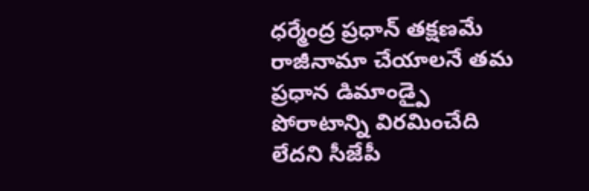ధర్మేంద్ర ప్రధాన్ తక్షణమే రాజీనామా చేయాలనే తమ ప్రధాన డిమాండ్పై పోరాటాన్ని విరమించేది లేదని సీజేపీ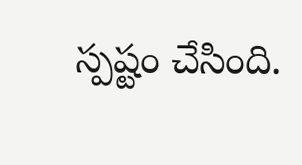స్పష్టం చేసింది.